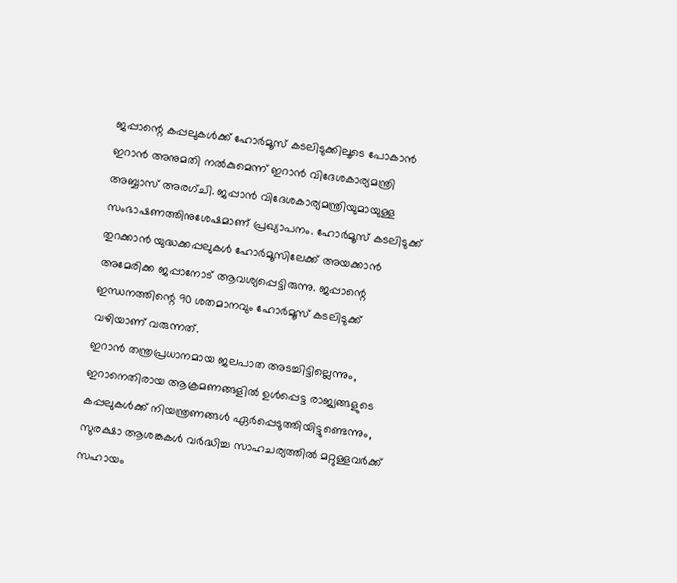ജപ്പാന്റെ കപ്പലുകൾക്ക് ഹോർമൂസ് കടലിടുക്കിലൂടെ പോകാൻ ഇറാൻ അനുമതി നൽകുമെന്ന് ഇറാൻ വിദേശകാര്യമന്ത്രി അബ്ബാസ് അരഗ്ചി. ജപ്പാൻ വിദേശകാര്യമന്ത്രിയുമായുള്ള സംഭാഷണത്തിനുശേഷമാണ് പ്രഖ്യാപനം. ഹോർമൂസ് കടലിടുക്ക് തുറക്കാൻ യുദ്ധക്കപ്പലുകൾ ഹോർമൂസിലേക്ക് അയക്കാൻ അമേരിക്ക ജപ്പാനോട് ആവശ്യപ്പെട്ടിരുന്നു. ജപ്പാന്റെ ഇന്ധനത്തിന്റെ 90 ശതമാനവും ഹോർമൂസ് കടലിടുക്ക് വഴിയാണ് വരുന്നത്.
ഇറാൻ തന്ത്രപ്രധാനമായ ജലപാത അടച്ചിട്ടില്ലെന്നും, ഇറാനെതിരായ ആക്രമണങ്ങളിൽ ഉൾപ്പെട്ട രാജ്യങ്ങളുടെ കപ്പലുകൾക്ക് നിയന്ത്രണങ്ങൾ ഏർപ്പെടുത്തിയിട്ടുണ്ടെന്നും, സുരക്ഷാ ആശങ്കകൾ വർദ്ധിച്ച സാഹചര്യത്തിൽ മറ്റുള്ളവർക്ക് സഹായം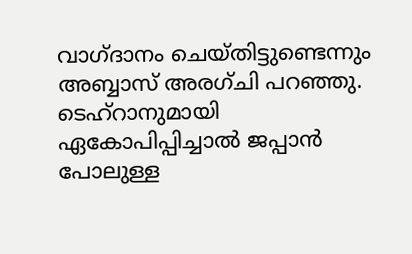വാഗ്ദാനം ചെയ്തിട്ടുണ്ടെന്നും അബ്ബാസ് അരഗ്ചി പറഞ്ഞു. ടെഹ്റാനുമായി ഏകോപിപ്പിച്ചാൽ ജപ്പാൻ പോലുള്ള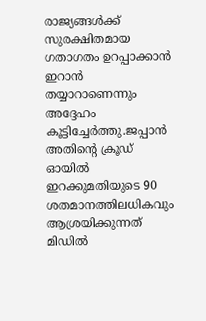രാജ്യങ്ങൾക്ക് സുരക്ഷിതമായ ഗതാഗതം ഉറപ്പാക്കാൻ ഇറാൻ തയ്യാറാണെന്നും അദ്ദേഹം കൂട്ടിച്ചേർത്തു.ജപ്പാൻ അതിന്റെ ക്രൂഡ് ഓയിൽ ഇറക്കുമതിയുടെ 90 ശതമാനത്തിലധികവും ആശ്രയിക്കുന്നത് മിഡിൽ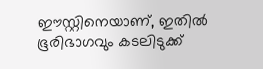ഈസ്റ്റിനെയാണ്, ഇതിൽ ഭൂരിഭാഗവും കടലിടുക്ക്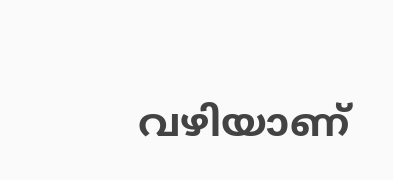വഴിയാണ്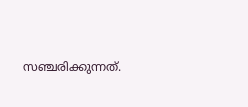സഞ്ചരിക്കുന്നത്.